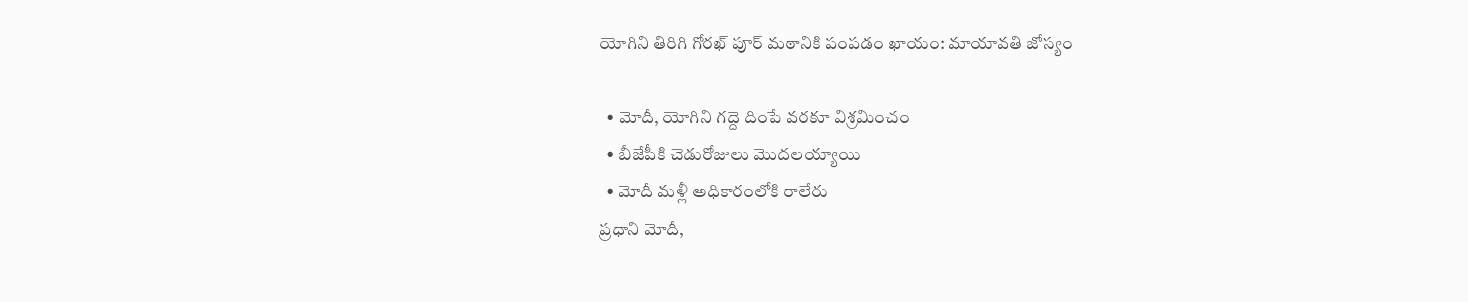యోగిని తిరిగి గోరఖ్ పూర్ మఠానికి పంపడం ఖాయం: మాయావతి జోస్యం

  • మోదీ, యోగిని గద్దె దింపే వరకూ విశ్రమించం
  • బీజేపీకి చెడురోజులు మొదలయ్యాయి
  • మోదీ మళ్లీ అధికారంలోకి రాలేరు
ప్రధాని మోదీ,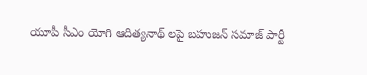యూపీ సీఎం యోగి ఆదిత్యనాథ్ లపై బహుజన్ సమాజ్ పార్టీ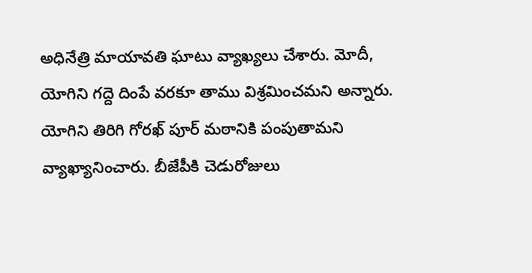అధినేత్రి మాయావతి ఘాటు వ్యాఖ్యలు చేశారు. మోదీ, యోగిని గద్దె దింపే వరకూ తాము విశ్రమించమని అన్నారు. యోగిని తిరిగి గోరఖ్ పూర్ మఠానికి పంపుతామని వ్యాఖ్యానించారు. బీజేపీకి చెడురోజులు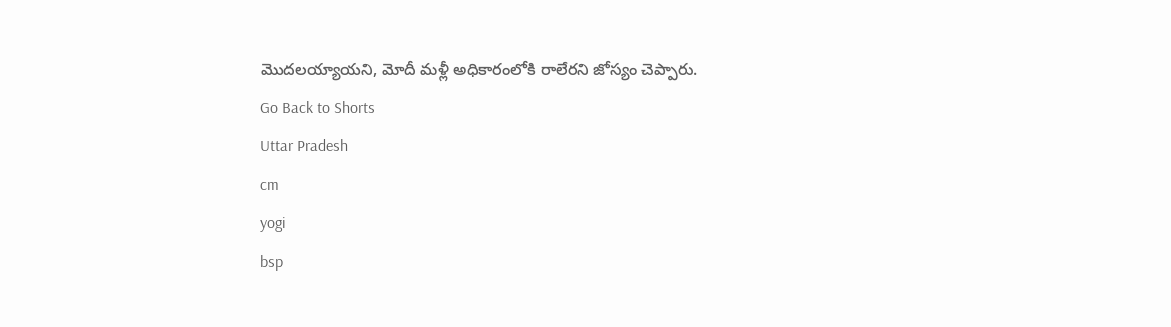మొదలయ్యాయని, మోదీ మళ్లీ అధికారంలోకి రాలేరని జోస్యం చెప్పారు.
Go Back to Shorts
Uttar Pradesh
cm
yogi
bsp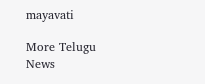mayavati

More Telugu News